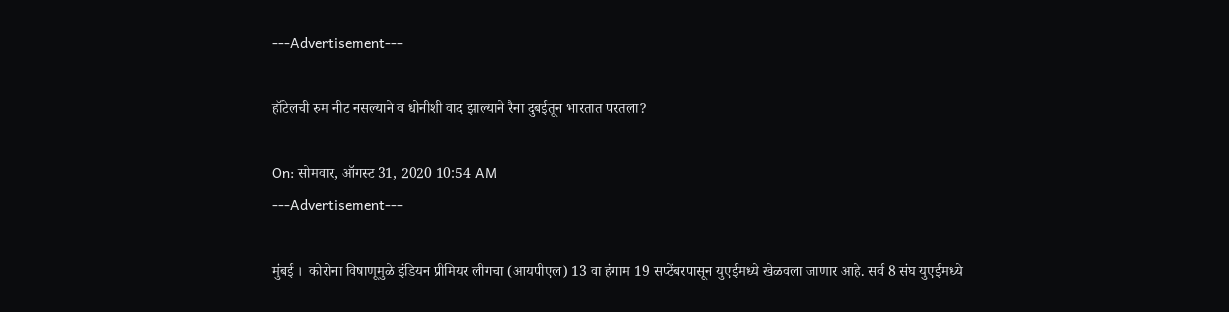---Advertisement---

हॉटेलची रुम नीट नसल्याने व धोनीशी वाद झाल्याने रैना दुबईतून भारतात परतला?

On: सोमवार, ऑगस्ट 31, 2020 10:54 AM
---Advertisement---

मुंबई ।  कोरोना विषाणूमुळे इंडियन प्रीमियर लीगचा (आयपीएल) 13 वा हंगाम 19 सप्टेंबरपासून युएईमध्ये खेळवला जाणार आहे. सर्व 8 संघ युएईमध्ये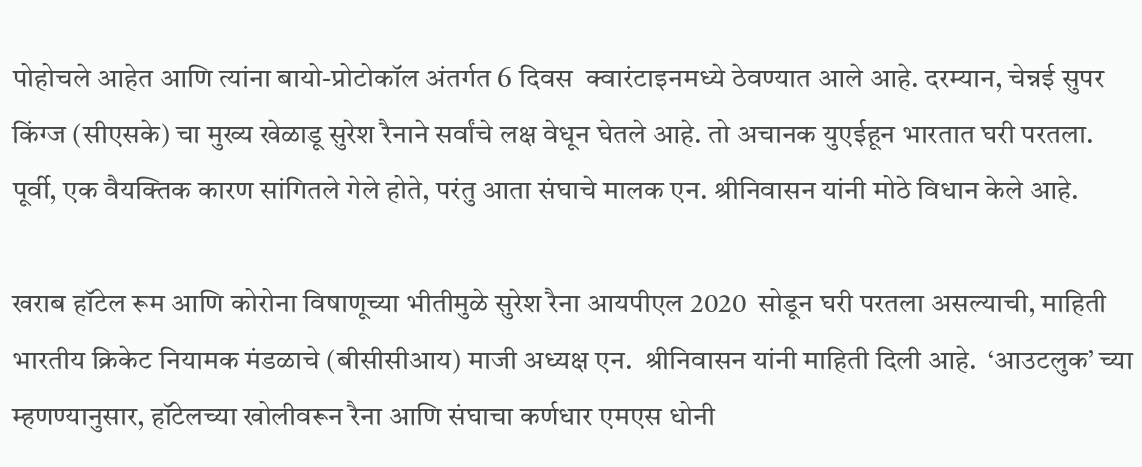पोहोचले आहेत आणि त्यांना बायो-प्रोटोकॉल अंतर्गत 6 दिवस  क्वारंटाइनमध्ये ठेवण्यात आले आहे. दरम्यान, चेन्नई सुपर किंग्ज (सीएसके) चा मुख्य खेळाडू सुरेश रैनाने सर्वांचे लक्ष वेधून घेतले आहे. तो अचानक युएईहून भारतात घरी परतला. पूर्वी, एक वैयक्तिक कारण सांगितले गेले होते, परंतु आता संघाचे मालक एन. श्रीनिवासन यांनी मोठे विधान केले आहे.

खराब हॉटेल रूम आणि कोरोना विषाणूच्या भीतीमुळे सुरेश रैना आयपीएल 2020  सोडून घरी परतला असल्याची, माहिती भारतीय क्रिकेट नियामक मंडळाचे (बीसीसीआय) माजी अध्यक्ष एन.  श्रीनिवासन यांनी माहिती दिली आहे.  ‘आउटलुक’ च्या म्हणण्यानुसार, हॉटेलच्या खोलीवरून रैना आणि संघाचा कर्णधार एमएस धोनी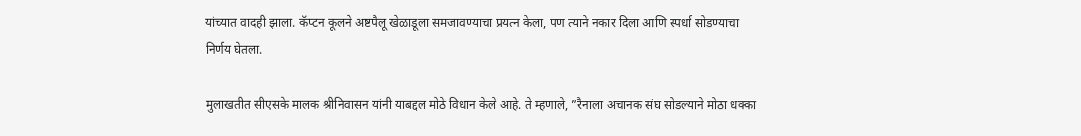यांच्यात वादही झाला. कॅप्टन कूलने अष्टपैलू खेळाडूला समजावण्याचा प्रयत्न केला, पण त्याने नकार दिला आणि स्पर्धा सोडण्याचा निर्णय घेतला.

मुलाखतीत सीएसके मालक श्रीनिवासन यांनी याबद्दल मोठे विधान केले आहे. ते म्हणाले, ”रैनाला अचानक संघ सोडल्याने मोठा धक्का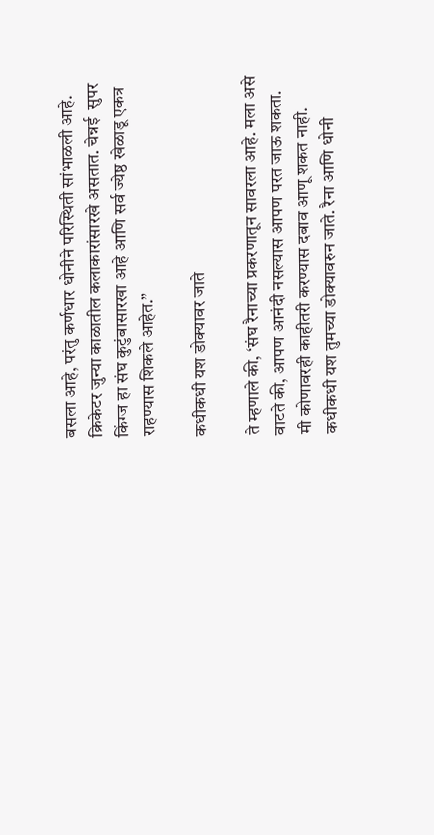बसला आहे, परंतु कर्णधार धोनीने परिस्थिती सांभाळली आहे. क्रिकेटर जुन्या काळातील कलाकारांसारखे असतात. चेन्नई  सुपर किंग्ज हा संघ कुटुंबासारखा आहे आणि सर्व ज्येष्ठ खेळाडू एकत्र राहण्यास शिकले आहेत.”

कधीकधी यश डोक्यावर जाते

ते म्हणाले की, ‘संघ रैनाच्या प्रकरणातून सावरला आहे. मला असे वाटते की, आपण आनंदी नसल्यास आपण परत जाऊ शकता.  मी कोणावरही काहीतरी करण्यास दबाव आणू शकत नाही.  कधीकधी यश तुमच्या डोक्यावरुन जाते. रैना आणि धोनी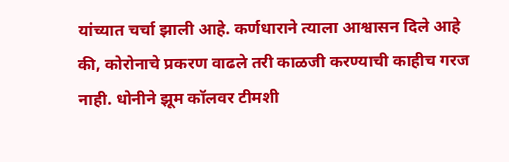यांच्यात चर्चा झाली आहे. कर्णधाराने त्याला आश्वासन दिले आहे की, कोरोनाचे प्रकरण वाढले तरी काळजी करण्याची काहीच गरज नाही. धोनीने झूम कॉलवर टीमशी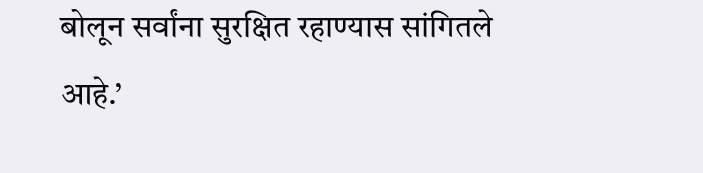बोलून सर्वांना सुरक्षित रहाण्यास सांगितले आहे.’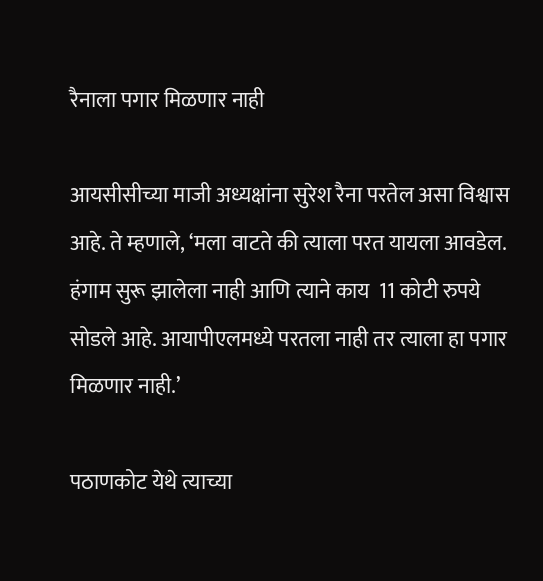रैनाला पगार मिळणार नाही

आयसीसीच्या माजी अध्यक्षांना सुरेश रैना परतेल असा विश्वास आहे. ते म्हणाले, ‘मला वाटते की त्याला परत यायला आवडेल.  हंगाम सुरू झालेला नाही आणि त्याने काय  11 कोटी रुपये सोडले आहे. आयापीएलमध्ये परतला नाही तर त्याला हा पगार मिळणार नाही.’

पठाणकोट येथे त्याच्या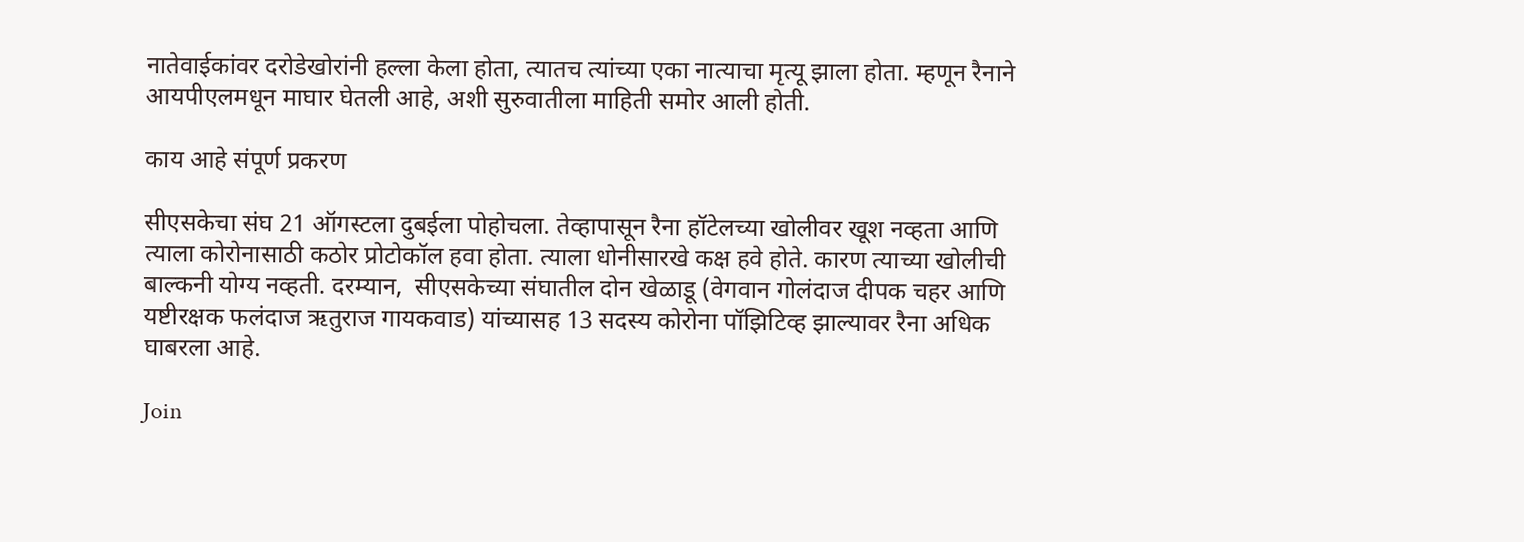नातेवाईकांवर दरोडेखोरांनी हल्ला केला होता, त्यातच त्यांच्या एका नात्याचा मृत्यू झाला होता. म्हणून रैनाने आयपीएलमधून माघार घेतली आहे, अशी सुरुवातीला माहिती समोर आली होती.

काय आहे संपूर्ण प्रकरण

सीएसकेचा संघ 21 ऑगस्टला दुबईला पोहोचला. तेव्हापासून रैना हॉटेलच्या खोलीवर खूश नव्हता आणि त्याला कोरोनासाठी कठोर प्रोटोकॉल हवा होता. त्याला धोनीसारखे कक्ष हवे होते. कारण त्याच्या खोलीची बाल्कनी योग्य नव्हती. दरम्यान,  सीएसकेच्या संघातील दोन खेळाडू (वेगवान गोलंदाज दीपक चहर आणि यष्टीरक्षक फलंदाज ऋतुराज गायकवाड) यांच्यासह 13 सदस्य कोरोना पॉझिटिव्ह झाल्यावर रैना अधिक घाबरला आहे.

Join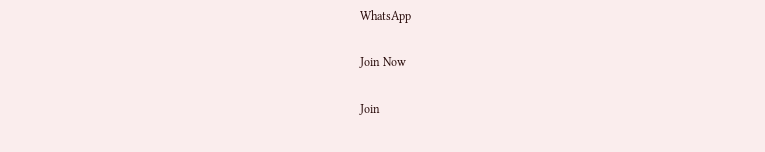WhatsApp

Join Now

Join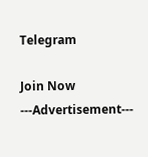Telegram

Join Now
---Advertisement---